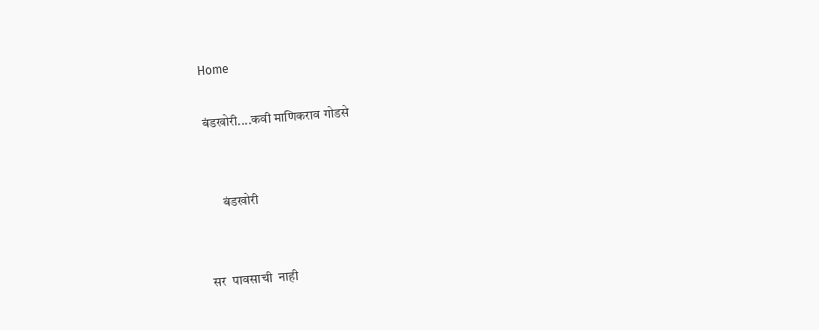Home

बंडखोरी....कवी माणिकराव गोडसे


      बंडखोरी


सर  पावसाची  नाही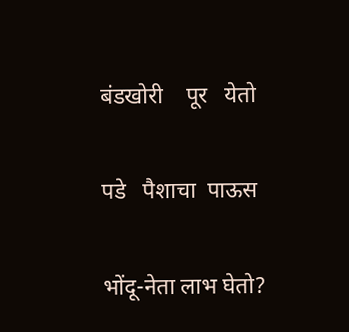बंडखोरी    पूर   येतो

पडे   पैशाचा  पाऊस

भोंदू-नेता लाभ घेतो?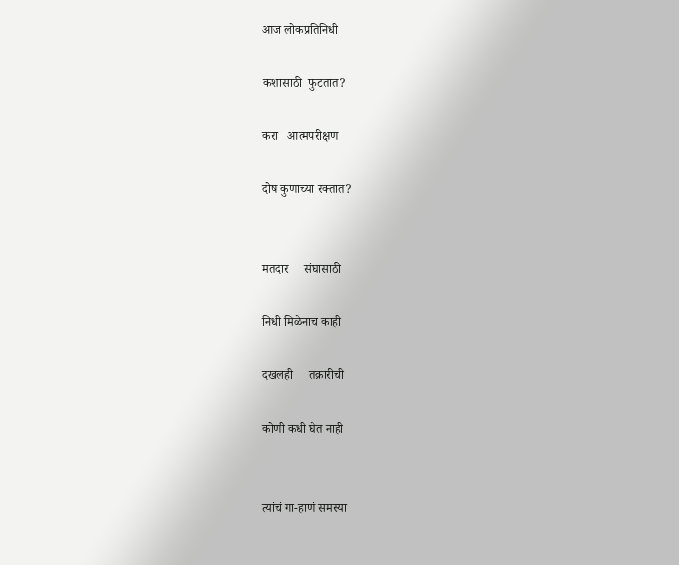आज लोकप्रतिनिधी

कशासाठी  फुटतात?

करा   आत्मपरीक्षण

दोष कुणाच्या रक्तात?


मतदार     संघासाठी

निधी मिळेनाच काही

दखलही     तक्रारीची

कोणी कधी घेत नाही


त्यांचं गा-हाणं समस्या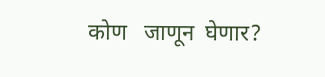कोण   जाणून  घेणार?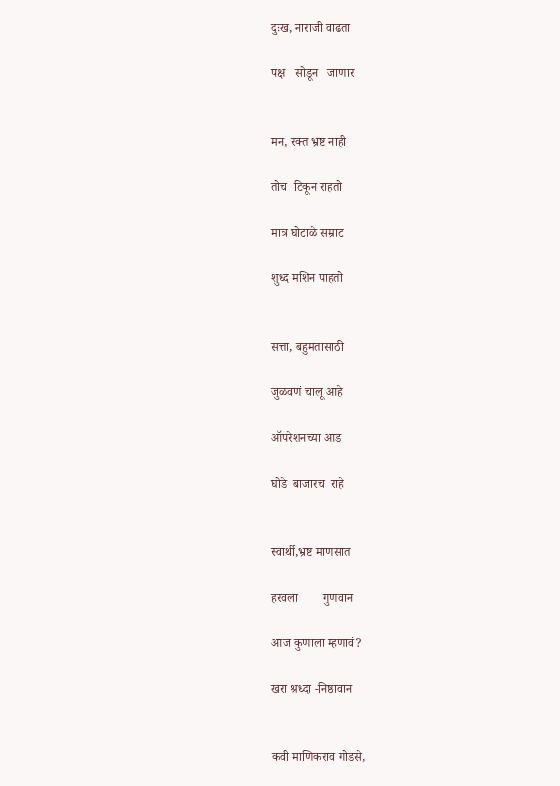दुःख, नाराजी वाढता

पक्ष   सोडून   जाणार


मन, रक्त भ्रष्ट नाही

तोच  टिकून राहतो

मात्र घोटाळे सम्राट

शुध्द मशिन पाहतो


सत्ता, बहुमतासाठी

जुळवणं चालू आहे

ऑपरेशनच्या आड

घोडे  बाजारच  राहे


स्वार्थी,भ्रष्ट माणसात

हरवला        गुणवान

आज कुणाला म्हणावं?

खरा श्रध्दा -निष्ठावान


कवी माणिकराव गोडसे,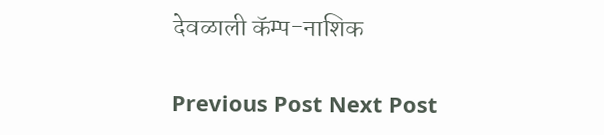देवळाली कॅम्प-नाशिक

Previous Post Next Post